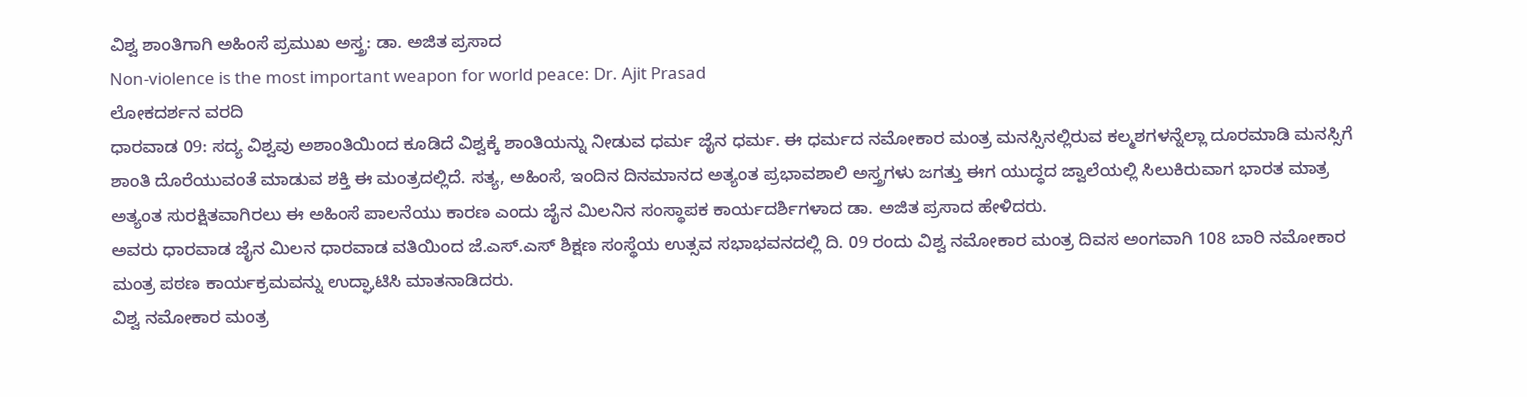ವಿಶ್ವ ಶಾಂತಿಗಾಗಿ ಅಹಿಂಸೆ ಪ್ರಮುಖ ಅಸ್ತ್ರ: ಡಾ. ಅಜಿತ ಪ್ರಸಾದ
Non-violence is the most important weapon for world peace: Dr. Ajit Prasad
ಲೋಕದರ್ಶನ ವರದಿ
ಧಾರವಾಡ 09: ಸದ್ಯ ವಿಶ್ವವು ಅಶಾಂತಿಯಿಂದ ಕೂಡಿದೆ ವಿಶ್ವಕ್ಕೆ ಶಾಂತಿಯನ್ನು ನೀಡುವ ಧರ್ಮ ಜೈನ ಧರ್ಮ. ಈ ಧರ್ಮದ ನಮೋಕಾರ ಮಂತ್ರ ಮನಸ್ಸಿನಲ್ಲಿರುವ ಕಲ್ಮಶಗಳನ್ನೆಲ್ಲಾ ದೂರಮಾಡಿ ಮನಸ್ಸಿಗೆ ಶಾಂತಿ ದೊರೆಯುವಂತೆ ಮಾಡುವ ಶಕ್ತಿ ಈ ಮಂತ್ರದಲ್ಲಿದೆ. ಸತ್ಯ, ಅಹಿಂಸೆ, ಇಂದಿನ ದಿನಮಾನದ ಅತ್ಯಂತ ಪ್ರಭಾವಶಾಲಿ ಅಸ್ತ್ರಗಳು ಜಗತ್ತು ಈಗ ಯುದ್ಧದ ಜ್ವಾಲೆಯಲ್ಲಿ ಸಿಲುಕಿರುವಾಗ ಭಾರತ ಮಾತ್ರ ಅತ್ಯಂತ ಸುರಕ್ಷಿತವಾಗಿರಲು ಈ ಅಹಿಂಸೆ ಪಾಲನೆಯು ಕಾರಣ ಎಂದು ಜೈನ ಮಿಲನಿನ ಸಂಸ್ಥಾಪಕ ಕಾರ್ಯದರ್ಶಿಗಳಾದ ಡಾ. ಅಜಿತ ಪ್ರಸಾದ ಹೇಳಿದರು.
ಅವರು ಧಾರವಾಡ ಜೈನ ಮಿಲನ ಧಾರವಾಡ ವತಿಯಿಂದ ಜೆ.ಎಸ್.ಎಸ್ ಶಿಕ್ಷಣ ಸಂಸ್ಥೆಯ ಉತ್ಸವ ಸಭಾಭವನದಲ್ಲಿ ದಿ. 09 ರಂದು ವಿಶ್ವ ನಮೋಕಾರ ಮಂತ್ರ ದಿವಸ ಅಂಗವಾಗಿ 108 ಬಾರಿ ನಮೋಕಾರ ಮಂತ್ರ ಪಠಣ ಕಾರ್ಯಕ್ರಮವನ್ನು ಉದ್ಘಾಟಿಸಿ ಮಾತನಾಡಿದರು.
ವಿಶ್ವ ನಮೋಕಾರ ಮಂತ್ರ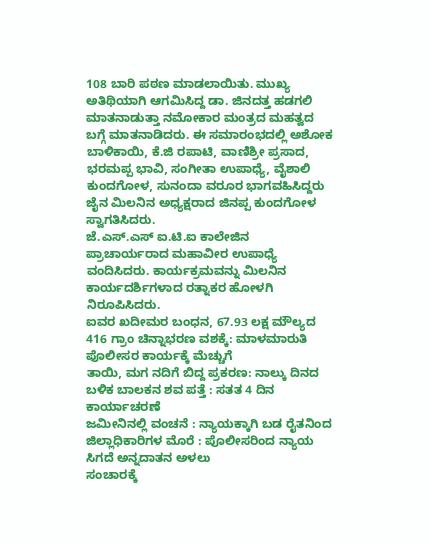108 ಬಾರಿ ಪಠಣ ಮಾಡಲಾಯಿತು. ಮುಖ್ಯ ಅತಿಥಿಯಾಗಿ ಆಗಮಿಸಿದ್ದ ಡಾ. ಜಿನದತ್ತ ಹಡಗಲಿ ಮಾತನಾಡುತ್ತಾ ನಮೋಕಾರ ಮಂತ್ರದ ಮಹತ್ವದ ಬಗ್ಗೆ ಮಾತನಾಡಿದರು. ಈ ಸಮಾರಂಭದಲ್ಲಿ ಅಶೋಕ ಬಾಳಿಕಾಯಿ, ಕೆ.ಜಿ ರಪಾಟಿ, ವಾಣಿಶ್ರೀ ಪ್ರಸಾದ, ಭರಮಪ್ಪ ಭಾವಿ, ಸಂಗೀತಾ ಉಪಾಧ್ಯೆ, ವೈಶಾಲಿ ಕುಂದಗೋಳ, ಸುನಂದಾ ವರೂರ ಭಾಗವಹಿಸಿದ್ದರು ಜೈನ ಮಿಲನಿನ ಅಧ್ಯಕ್ಷರಾದ ಜಿನಪ್ಪ ಕುಂದಗೋಳ ಸ್ವಾಗತಿಸಿದರು.
ಜೆ.ಎಸ್.ಎಸ್ ಐ.ಟಿ.ಐ ಕಾಲೇಜಿನ ಪ್ರಾಚಾರ್ಯರಾದ ಮಹಾವೀರ ಉಪಾಧ್ಯೆ ವಂದಿಸಿದರು. ಕಾರ್ಯಕ್ರಮವನ್ನು ಮಿಲನಿನ ಕಾರ್ಯದರ್ಶಿಗಳಾದ ರತ್ನಾಕರ ಹೋಳಗಿ ನಿರೂಪಿಸಿದರು.
ಐವರ ಖದೀಮರ ಬಂಧನ, 67.93 ಲಕ್ಷ ಮೌಲ್ಯದ 416 ಗ್ರಾಂ ಚಿನ್ನಾಭರಣ ವಶಕ್ಕೆ: ಮಾಳಮಾರುತಿ ಪೊಲೀಸರ ಕಾರ್ಯಕ್ಕೆ ಮೆಚ್ಚುಗೆ
ತಾಯಿ, ಮಗ ನದಿಗೆ ಬಿದ್ದ ಪ್ರಕರಣ: ನಾಲ್ಕು ದಿನದ ಬಳಿಕ ಬಾಲಕನ ಶವ ಪತ್ತೆ : ಸತತ 4 ದಿನ ಕಾರ್ಯಾಚರಣೆ
ಜಮೀನಿನಲ್ಲಿ ವಂಚನೆ : ನ್ಯಾಯಕ್ಕಾಗಿ ಬಡ ರೈತನಿಂದ ಜಿಲ್ಲಾಧಿಕಾರಿಗಳ ಮೊರೆ : ಪೊಲೀಸರಿಂದ ನ್ಯಾಯ ಸಿಗದೆ ಅನ್ನದಾತನ ಅಳಲು
ಸಂಚಾರಕ್ಕೆ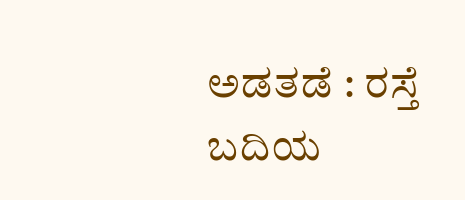ಅಡತಡೆ : ರಸ್ತೆ ಬದಿಯ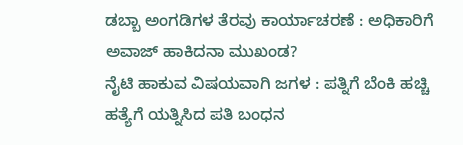ಡಬ್ಬಾ ಅಂಗಡಿಗಳ ತೆರವು ಕಾರ್ಯಾಚರಣೆ : ಅಧಿಕಾರಿಗೆ ಅವಾಜ್ ಹಾಕಿದನಾ ಮುಖಂಡ?
ನೈಟಿ ಹಾಕುವ ವಿಷಯವಾಗಿ ಜಗಳ : ಪತ್ನಿಗೆ ಬೆಂಕಿ ಹಚ್ಚಿ ಹತ್ಯೆಗೆ ಯತ್ನಿಸಿದ ಪತಿ ಬಂಧನ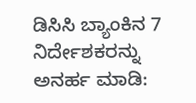ಡಿಸಿಸಿ ಬ್ಯಾಂಕಿನ 7 ನಿರ್ದೇಶಕರನ್ನು ಅನರ್ಹ ಮಾಡಿ: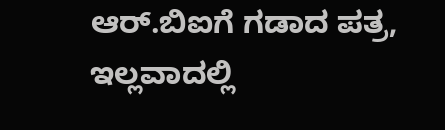ಆರ್.ಬಿಐಗೆ ಗಡಾದ ಪತ್ರ, ಇಲ್ಲವಾದಲ್ಲಿ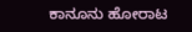ಕಾನೂನು ಹೋರಾಟ